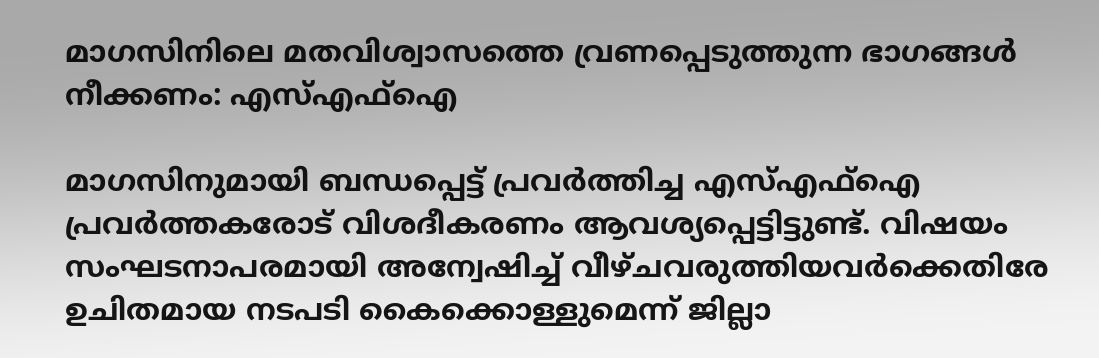മാഗസിനിലെ മതവിശ്വാസത്തെ വ്രണപ്പെടുത്തുന്ന ഭാഗങ്ങള്‍ നീക്കണം: എസ്എഫ്‌ഐ

മാഗസിനുമായി ബന്ധപ്പെട്ട് പ്രവര്‍ത്തിച്ച എസ്എഫ്‌ഐ പ്രവര്‍ത്തകരോട് വിശദീകരണം ആവശ്യപ്പെട്ടിട്ടുണ്ട്. വിഷയം സംഘടനാപരമായി അന്വേഷിച്ച് വീഴ്ചവരുത്തിയവര്‍ക്കെതിരേ ഉചിതമായ നടപടി കൈക്കൊള്ളുമെന്ന് ജില്ലാ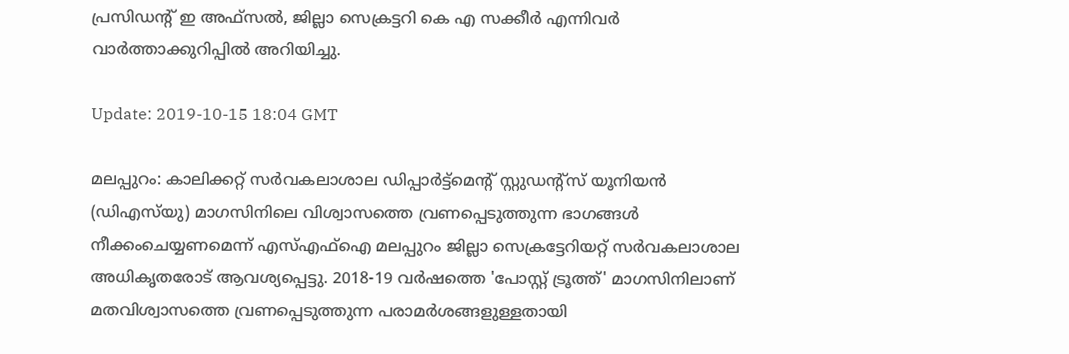പ്രസിഡന്റ് ഇ അഫ്‌സല്‍, ജില്ലാ സെക്രട്ടറി കെ എ സക്കീര്‍ എന്നിവര്‍ വാര്‍ത്താക്കുറിപ്പില്‍ അറിയിച്ചു.

Update: 2019-10-15 18:04 GMT

മലപ്പുറം: കാലിക്കറ്റ് സര്‍വകലാശാല ഡിപ്പാര്‍ട്ട്‌മെന്റ് സ്റ്റുഡന്റ്‌സ് യൂനിയന്‍ (ഡിഎസ്‌യു) മാഗസിനിലെ വിശ്വാസത്തെ വ്രണപ്പെടുത്തുന്ന ഭാഗങ്ങള്‍ നീക്കംചെയ്യണമെന്ന് എസ്എഫ്‌ഐ മലപ്പുറം ജില്ലാ സെക്രട്ടേറിയറ്റ് സര്‍വകലാശാല അധികൃതരോട് ആവശ്യപ്പെട്ടു. 2018-19 വര്‍ഷത്തെ 'പോസ്റ്റ് ട്രൂത്ത്' മാഗസിനിലാണ് മതവിശ്വാസത്തെ വ്രണപ്പെടുത്തുന്ന പരാമര്‍ശങ്ങളുള്ളതായി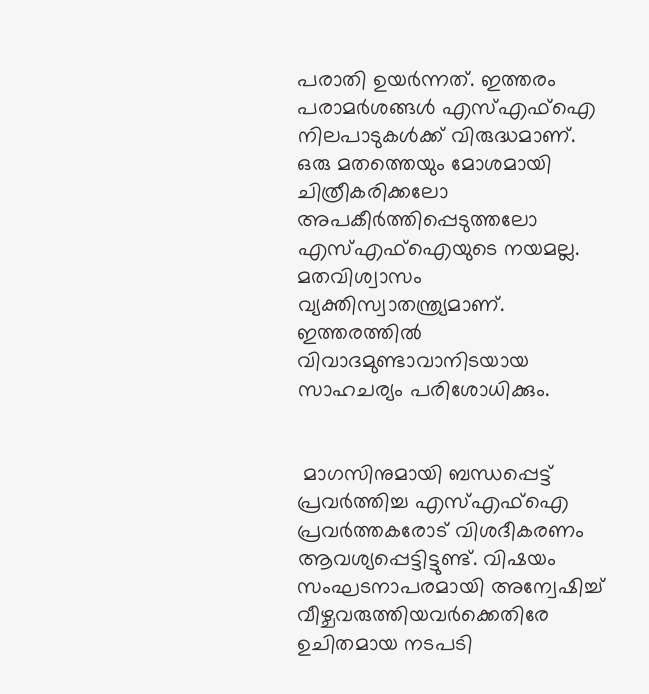പരാതി ഉയര്‍ന്നത്. ഇത്തരം പരാമര്‍ശങ്ങള്‍ എസ്എഫ്‌ഐ നിലപാടുകള്‍ക്ക് വിരുദ്ധമാണ്. ഒരു മതത്തെയും മോശമായി ചിത്രീകരിക്കലോ അപകീര്‍ത്തിപ്പെടുത്തലോ എസ്എഫ്‌ഐയുടെ നയമല്ല. മതവിശ്വാസം വ്യക്തിസ്വാതന്ത്ര്യമാണ്. ഇത്തരത്തില്‍ വിവാദമുണ്ടാവാനിടയായ സാഹചര്യം പരിശോധിക്കും.


 മാഗസിനുമായി ബന്ധപ്പെട്ട് പ്രവര്‍ത്തിച്ച എസ്എഫ്‌ഐ പ്രവര്‍ത്തകരോട് വിശദീകരണം ആവശ്യപ്പെട്ടിട്ടുണ്ട്. വിഷയം സംഘടനാപരമായി അന്വേഷിച്ച് വീഴ്ചവരുത്തിയവര്‍ക്കെതിരേ ഉചിതമായ നടപടി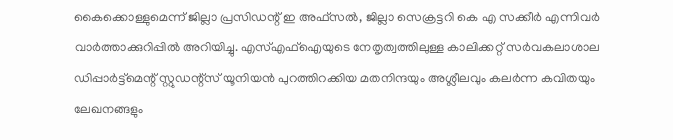കൈക്കൊള്ളുമെന്ന് ജില്ലാ പ്രസിഡന്റ് ഇ അഫ്‌സല്‍, ജില്ലാ സെക്രട്ടറി കെ എ സക്കീര്‍ എന്നിവര്‍ വാര്‍ത്താക്കുറിപ്പില്‍ അറിയിച്ചു. എസ്എഫ്‌ഐയുടെ നേതൃത്വത്തിലുള്ള കാലിക്കറ്റ് സര്‍വകലാശാല ഡിപ്പാര്‍ട്ട്‌മെന്റ് സ്റ്റുഡന്റ്‌സ് യൂനിയന്‍ പുറത്തിറക്കിയ മതനിന്ദയും അശ്ലീലവും കലര്‍ന്ന കവിതയും ലേഖനങ്ങളും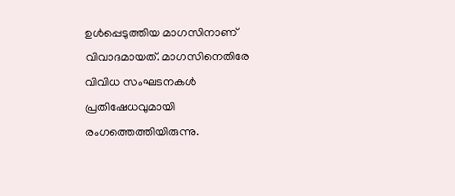ഉള്‍പ്പെടുത്തിയ മാഗസിനാണ് വിവാദമായത്. മാഗസിനെതിരേ വിവിധ സംഘടനകള്‍ പ്രതിഷേധവുമായി രംഗത്തെത്തിയിരുന്നു.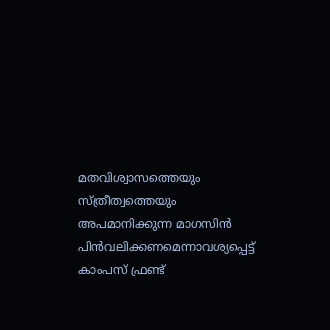മതവിശ്വാസത്തെയും സ്ത്രീത്വത്തെയും അപമാനിക്കുന്ന മാഗസിന്‍ പിന്‍വലിക്കണമെന്നാവശ്യപ്പെട്ട് കാംപസ് ഫ്രണ്ട്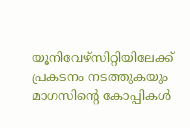യൂനിവേഴ്‌സിറ്റിയിലേക്ക് പ്രകടനം നടത്തുകയും മാഗസിന്റെ കോപ്പികള്‍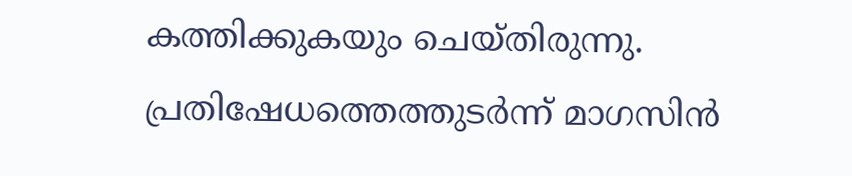കത്തിക്കുകയും ചെയ്തിരുന്നു. പ്രതിഷേധത്തെത്തുടര്‍ന്ന് മാഗസിന്‍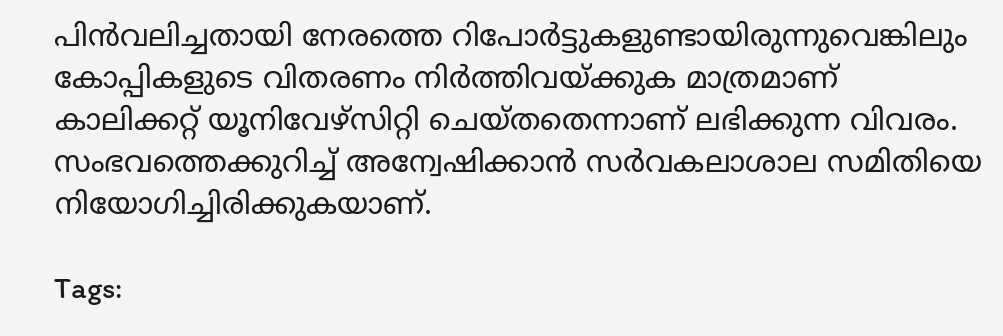പിന്‍വലിച്ചതായി നേരത്തെ റിപോര്‍ട്ടുകളുണ്ടായിരുന്നുവെങ്കിലും കോപ്പികളുടെ വിതരണം നിര്‍ത്തിവയ്ക്കുക മാത്രമാണ് കാലിക്കറ്റ് യൂനിവേഴ്‌സിറ്റി ചെയ്തതെന്നാണ് ലഭിക്കുന്ന വിവരം. സംഭവത്തെക്കുറിച്ച് അന്വേഷിക്കാന്‍ സര്‍വകലാശാല സമിതിയെ നിയോഗിച്ചിരിക്കുകയാണ്.

Tags: